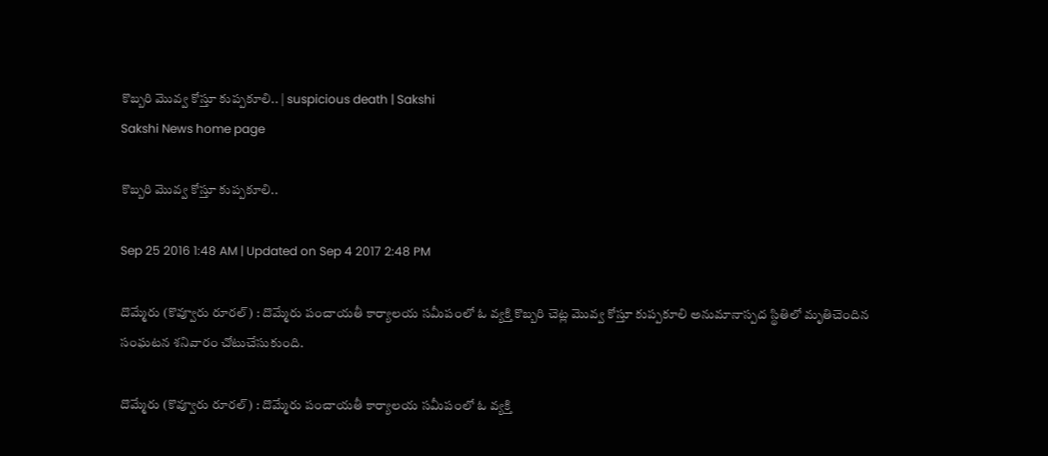కొబ్బరి మొవ్వ కోస్తూ కుప్పకూలి.. | suspicious death | Sakshi
Sakshi News home page

కొబ్బరి మొవ్వ కోస్తూ కుప్పకూలి..

Sep 25 2016 1:48 AM | Updated on Sep 4 2017 2:48 PM

దొమ్మేరు (కొవ్వూరు రూరల్‌) : దొమ్మేరు పంచాయతీ కార్యాలయ సమీపంలో ఓ వ్యక్తి కొబ్బరి చెట్ల మొవ్వ కోస్తూ కుప్పకూలి అనుమానాస్పద స్థితిలో మృతిచెందిన సంఘటన శనివారం చోటుచేసుకుంది.

దొమ్మేరు (కొవ్వూరు రూరల్‌) : దొమ్మేరు పంచాయతీ కార్యాలయ సమీపంలో ఓ వ్యక్తి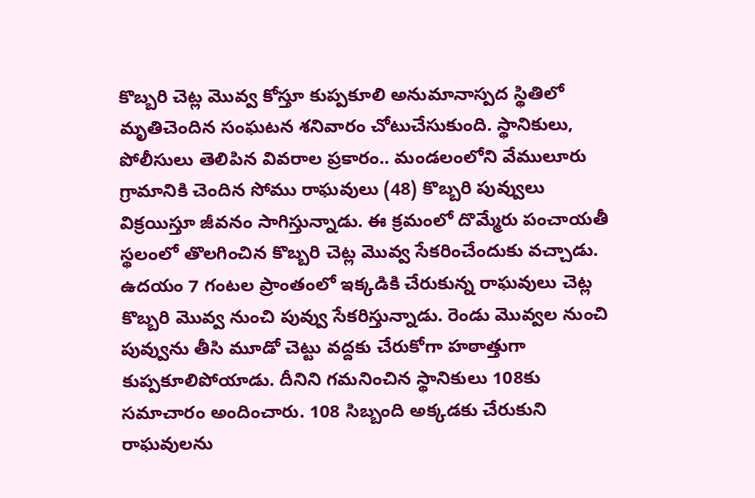కొబ్బరి చెట్ల మొవ్వ కోస్తూ కుప్పకూలి అనుమానాస్పద స్థితిలో మృతిచెందిన సంఘటన శనివారం చోటుచేసుకుంది. స్థానికులు, పోలీసులు తెలిపిన వివరాల ప్రకారం.. మండలంలోని వేములూరు గ్రామానికి చెందిన సోము రాఘవులు (48) కొబ్బరి పువ్వులు విక్రయిస్తూ జీవనం సాగిస్తున్నాడు. ఈ క్రమంలో దొమ్మేరు పంచాయతీ స్థలంలో తొలగించిన కొబ్బరి చెట్ల మొవ్వ సేకరించేందుకు వచ్చాడు. ఉదయం 7 గంటల ప్రాంతంలో ఇక్కడికి చేరుకున్న రాఘవులు చెట్ల కొబ్బరి మొవ్వ నుంచి పువ్వు సేకరిస్తున్నాడు. రెండు మొవ్వల నుంచి పువ్వును తీసి మూడో చెట్టు వద్దకు చేరుకోగా హఠాత్తుగా కుప్పకూలిపోయాడు. దీనిని గమనించిన స్థానికులు 108కు సమాచారం అందించారు. 108 సిబ్బంది అక్కడకు చేరుకుని రాఘవులను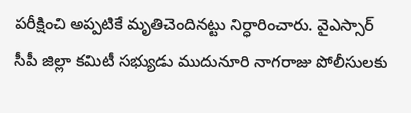పరీక్షించి అప్పటికే మృతిచెందినట్టు నిర్ధారించారు. వైఎస్సార్‌ సీపీ జిల్లా కమిటీ సభ్యుడు ముదునూరి నాగరాజు పోలీసులకు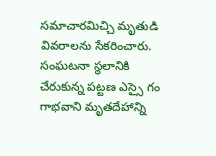సమాచారమిచ్చి మృతుడి వివరాలను సేకరించారు. సంఘటనా స్థలానికి చేరుకున్న పట్టణ ఎస్సై గం గాభవాని మృతదేహాన్ని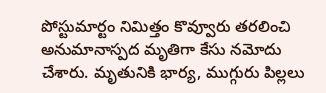పోస్టుమార్టం నిమిత్తం కొవ్వూరు తరలించి అనుమానాస్పద మృతిగా కేసు నమోదు చేశారు. మృతునికి భార్య, ముగ్గురు పిల్లలు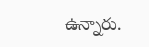ఉన్నారు.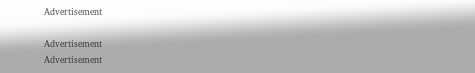Advertisement

Advertisement
Advertisement